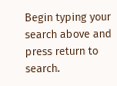Begin typing your search above and press return to search.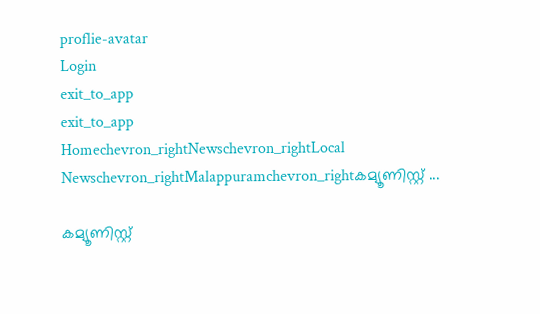proflie-avatar
Login
exit_to_app
exit_to_app
Homechevron_rightNewschevron_rightLocal Newschevron_rightMalappuramchevron_rightകമ്യൂണിസ്റ്റ് ...

കമ്യൂണിസ്റ്റ്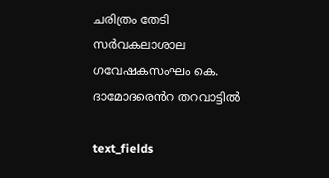ചരിത്രം തേടി സർവകലാശാല ഗവേഷകസംഘം കെ. ദാമോദരെൻറ തറവാട്ടിൽ

text_fields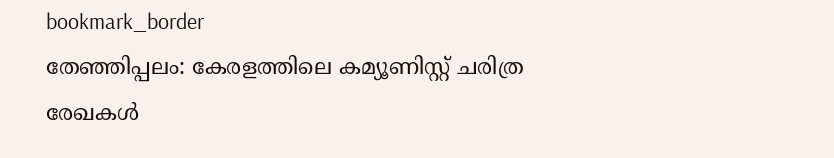bookmark_border
തേഞ്ഞിപ്പലം: കേരളത്തിലെ കമ്യൂണിസ്റ്റ് ചരിത്ര രേഖകള്‍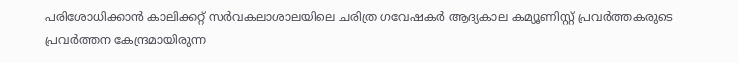പരിശോധിക്കാന്‍ കാലിക്കറ്റ് സര്‍വകലാശാലയിലെ ചരിത്ര ഗവേഷകര്‍ ആദ്യകാല കമ്യൂണിസ്റ്റ് പ്രവര്‍ത്തകരുടെ പ്രവര്‍ത്തന കേന്ദ്രമായിരുന്ന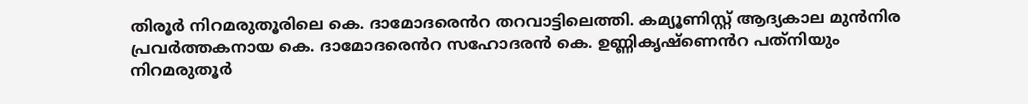തിരൂര്‍ നിറമരുതൂരിലെ കെ. ദാമോദരെൻറ തറവാട്ടിലെത്തി. കമ്യൂണിസ്റ്റ് ആദ്യകാല മുന്‍നിര പ്രവര്‍ത്തകനായ കെ. ദാമോദരെൻറ സഹോദരന്‍ കെ. ഉണ്ണികൃഷ്ണെൻറ പത്‌നിയും നിറമരുതൂര്‍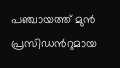പഞ്ചായത്ത് മുന്‍ പ്രസിഡൻറുമായ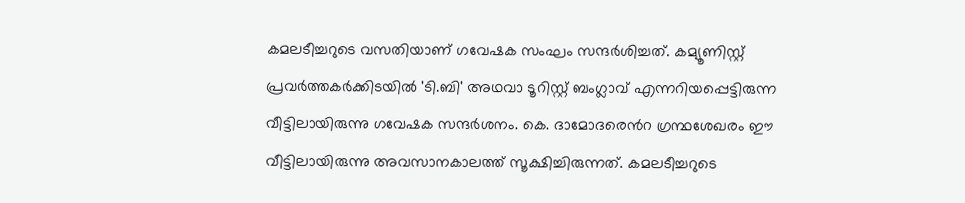കമലടീച്ചറുടെ വസതിയാണ് ഗവേഷക സംഘം സന്ദര്‍ശിച്ചത്. കമ്യൂണിസ്റ്റ് പ്രവര്‍ത്തകര്‍ക്കിടയില്‍ 'ടി.ബി' അഥവാ ടൂറിസ്റ്റ് ബംഗ്ലാവ് എന്നറിയപ്പെട്ടിരുന്ന വീട്ടിലായിരുന്നു ഗവേഷക സന്ദര്‍ശനം. കെ. ദാമോദരെൻറ ഗ്രന്ഥശേഖരം ഈ വീട്ടിലായിരുന്നു അവസാനകാലത്ത് സൂക്ഷിച്ചിരുന്നത്. കമലടീച്ചറുടെ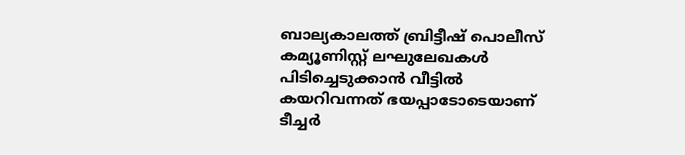ബാല്യകാലത്ത് ബ്രിട്ടീഷ് പൊലീസ് കമ്യൂണിസ്റ്റ് ലഘുലേഖകള്‍ പിടിച്ചെടുക്കാന്‍ വീട്ടില്‍ കയറിവന്നത് ഭയപ്പാടോടെയാണ് ടീച്ചര്‍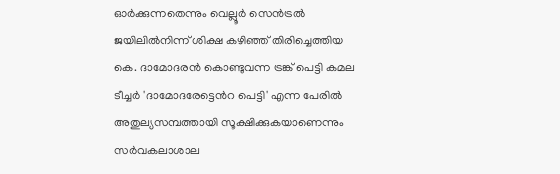ഓര്‍ക്കുന്നതെന്നും വെല്ലൂര്‍ സെന്‍ട്രല്‍ ജയിലില്‍നിന്ന് ശിക്ഷ കഴിഞ്ഞ് തിരിച്ചെത്തിയ കെ. ദാമോദരന്‍ കൊണ്ടുവന്ന ട്രങ്ക് പെട്ടി കമല ടീച്ചര്‍ 'ദാമോദരേട്ടെൻറ പെട്ടി' എന്ന പേരില്‍ അതുല്യസമ്പത്തായി സൂക്ഷിക്കുകയാണെന്നും സര്‍വകലാശാല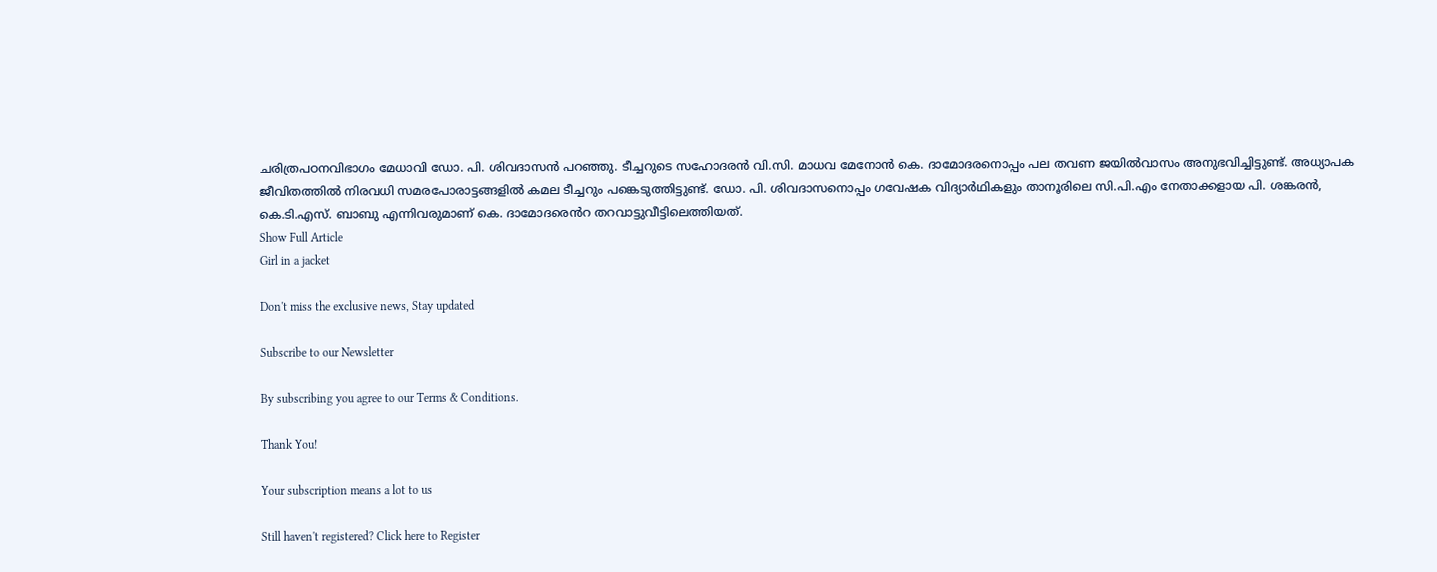ചരിത്രപഠനവിഭാഗം മേധാവി ഡോ. പി. ശിവദാസന്‍ പറഞ്ഞു. ടീച്ചറുടെ സഹോദരന്‍ വി.സി. മാധവ മേനോന്‍ കെ. ദാമോദരനൊപ്പം പല തവണ ജയില്‍വാസം അനുഭവിച്ചിട്ടുണ്ട്. അധ്യാപക ജീവിതത്തില്‍ നിരവധി സമരപോരാട്ടങ്ങളില്‍ കമല ടീച്ചറും പങ്കെടുത്തിട്ടുണ്ട്. ഡോ. പി. ശിവദാസനൊപ്പം ഗവേഷക വിദ്യാർഥികളും താനൂരിലെ സി.പി.എം നേതാക്കളായ പി. ശങ്കരന്‍, കെ.ടി.എസ്. ബാബു എന്നിവരുമാണ് കെ. ദാമോദരെൻറ തറവാട്ടുവീട്ടിലെത്തിയത്.
Show Full Article
Girl in a jacket

Don't miss the exclusive news, Stay updated

Subscribe to our Newsletter

By subscribing you agree to our Terms & Conditions.

Thank You!

Your subscription means a lot to us

Still haven't registered? Click here to Register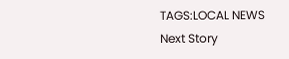TAGS:LOCAL NEWS
Next Story